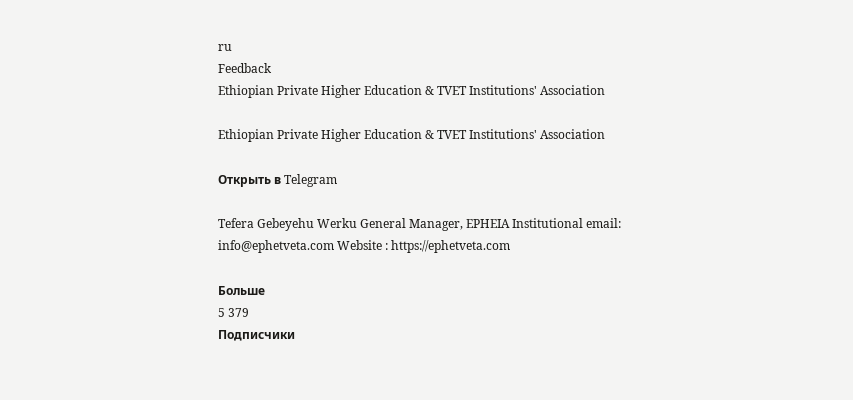ru
Feedback
Ethiopian Private Higher Education & TVET Institutions' Association

Ethiopian Private Higher Education & TVET Institutions' Association

Открыть в Telegram

Tefera Gebeyehu Werku General Manager, EPHEIA Institutional email: info@ephetveta.com Website : https://ephetveta.com

Больше
5 379
Подписчики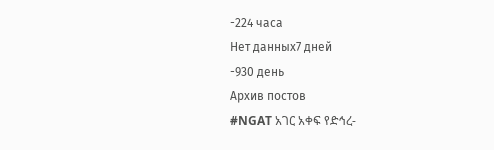-224 часа
Нет данных7 дней
-930 день
Архив постов
#NGAT አገር አቀፍ የድኅረ-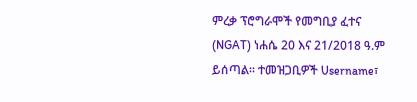ምረቃ ፕሮግራሞች የመግቢያ ፈተና (NGAT) ነሐሴ 20 እና 21/2018 ዓ.ም ይሰጣል፡፡ ተመዝጋቢዎች Username፣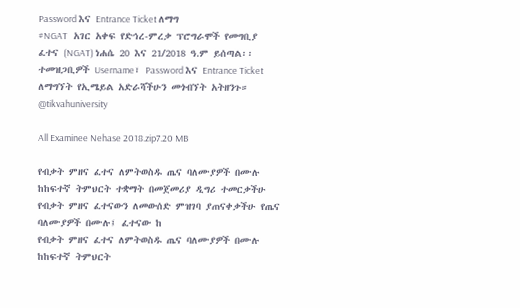Password እና Entrance Ticket ለማግ
#NGAT   አገር አቀፍ የድኅረ-ምረቃ ፕሮግራሞች የመግቢያ ፈተና (NGAT) ነሐሴ 20 እና 21/2018 ዓ.ም ይሰጣል፡፡     ተመዝጋቢዎች Username፣ Password እና Entrance Ticket ለማግኘት የኢሜይል አድራሻችሁን መጎብኘት አትዘንጉ። @tikvahuniversity

All Examinee Nehase 2018.zip7.20 MB

የብቃት ምዘና ፈተና ለምትወስዱ ጤና ባለሙያዎች በሙሉ ከከፍተኛ ትምህርት ተቋማት በመጀመሪያ ዲግሪ ተመርቃችሁ የብቃት ምዘና ፈተናውን ለመውሰድ ምዝገባ ያጠናቀቃችሁ የጤና ባለሙያዎች በሙሉ፤ ፈተናው ከ
የብቃት ምዘና ፈተና ለምትወስዱ ጤና ባለሙያዎች በሙሉ ከከፍተኛ ትምህርት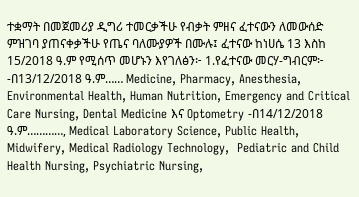ተቋማት በመጀመሪያ ዲግሪ ተመርቃችሁ የብቃት ምዘና ፈተናውን ለመውሰድ ምዝገባ ያጠናቀቃችሁ የጤና ባለሙያዎች በሙሉ፤ ፈተናው ከነሀሴ 13 እስከ 15/2018 ዓ.ም የሚሰጥ መሆኑን እየገለፅን፦ 1.የፈተናው መርሃ-ግብርም፦ -በ13/12/2018 ዓ.ም…… Medicine, Pharmacy, Anesthesia, Environmental Health, Human Nutrition, Emergency and Critical Care Nursing, Dental Medicine እና Optometry -በ14/12/2018 ዓ.ም…………, Medical Laboratory Science, Public Health, Midwifery, Medical Radiology Technology,  Pediatric and Child Health Nursing, Psychiatric Nursing,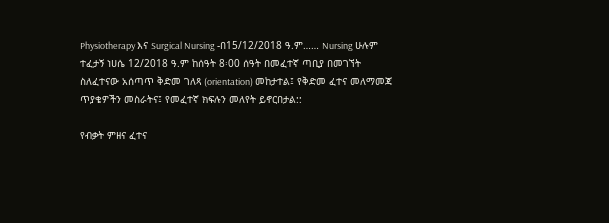Physiotherapy እና Surgical Nursing -በ15/12/2018 ዓ.ም…… Nursing ሁሉም ተፈታኝ ነሀሴ 12/2018 ዓ.ም ከሰዓት 8፡00 ሰዓት በመፈተኛ ጣቢያ በመገኘት ስለፈተናው አሰጣጥ ቅድመ ገለጻ (orientation) መከታተል፤ የቅድመ ፈተና መለማመጃ ጥያቄዎችን መስራትና፤ የመፈተኛ ክፍሉን መለየት ይኖርበታል::

የብቃት ምዘና ፈተና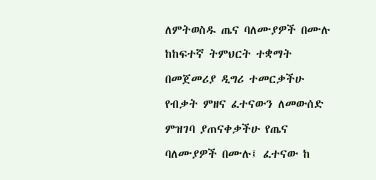ለምትወስዱ ጤና ባለሙያዎች በሙሉ ከከፍተኛ ትምህርት ተቋማት በመጀመሪያ ዲግሪ ተመርቃችሁ የብቃት ምዘና ፈተናውን ለመውሰድ ምዝገባ ያጠናቀቃችሁ የጤና ባለሙያዎች በሙሉ፤ ፈተናው ከ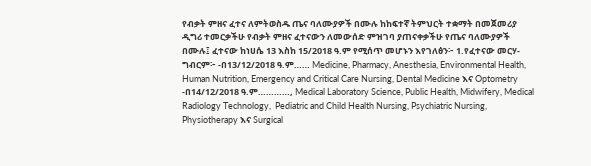የብቃት ምዘና ፈተና ለምትወስዱ ጤና ባለሙያዎች በሙሉ ከከፍተኛ ትምህርት ተቋማት በመጀመሪያ ዲግሪ ተመርቃችሁ የብቃት ምዘና ፈተናውን ለመውሰድ ምዝገባ ያጠናቀቃችሁ የጤና ባለሙያዎች በሙሉ፤ ፈተናው ከነሀሴ 13 እስከ 15/2018 ዓ.ም የሚሰጥ መሆኑን እየገለፅን፦ 1.የፈተናው መርሃ-ግብርም፦ -በ13/12/2018 ዓ.ም…… Medicine, Pharmacy, Anesthesia, Environmental Health, Human Nutrition, Emergency and Critical Care Nursing, Dental Medicine እና Optometry -በ14/12/2018 ዓ.ም…………, Medical Laboratory Science, Public Health, Midwifery, Medical Radiology Technology,  Pediatric and Child Health Nursing, Psychiatric Nursing,  Physiotherapy እና Surgical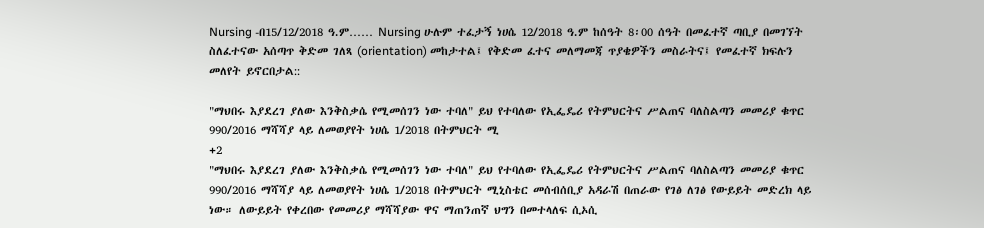Nursing -በ15/12/2018 ዓ.ም…… Nursing ሁሉም ተፈታኝ ነሀሴ 12/2018 ዓ.ም ከሰዓት 8፡00 ሰዓት በመፈተኛ ጣቢያ በመገኘት ስለፈተናው አሰጣጥ ቅድመ ገለጻ (orientation) መከታተል፤ የቅድመ ፈተና መለማመጃ ጥያቄዎችን መስራትና፤ የመፈተኛ ክፍሉን መለየት ይኖርበታል::

"ማህበሩ እያደረገ ያለው እንቅስቃሴ የሚመሰገን ነው ተባለ" ይህ የተባለው የኢፌዴሪ የትምህርትና ሥልጠና ባለስልጣን መመሪያ ቁጥር 990/2016 ማሻሻያ ላይ ለመወያየት ነሀሴ 1/2018 በትምህርት ሚ
+2
"ማህበሩ እያደረገ ያለው እንቅስቃሴ የሚመሰገን ነው ተባለ" ይህ የተባለው የኢፌዴሪ የትምህርትና ሥልጠና ባለስልጣን መመሪያ ቁጥር 990/2016 ማሻሻያ ላይ ለመወያየት ነሀሴ 1/2018 በትምህርት ሚኒስቴር መሰብሰቢያ አዳራሽ በጠራው የገፅ ለገፅ የውይይት መድረክ ላይ ነው። ለውይይት የቀረበው የመመሪያ ማሻሻያው ዋና ማጠንጠኛ ህግን በመተላለፍ ሲኦሲ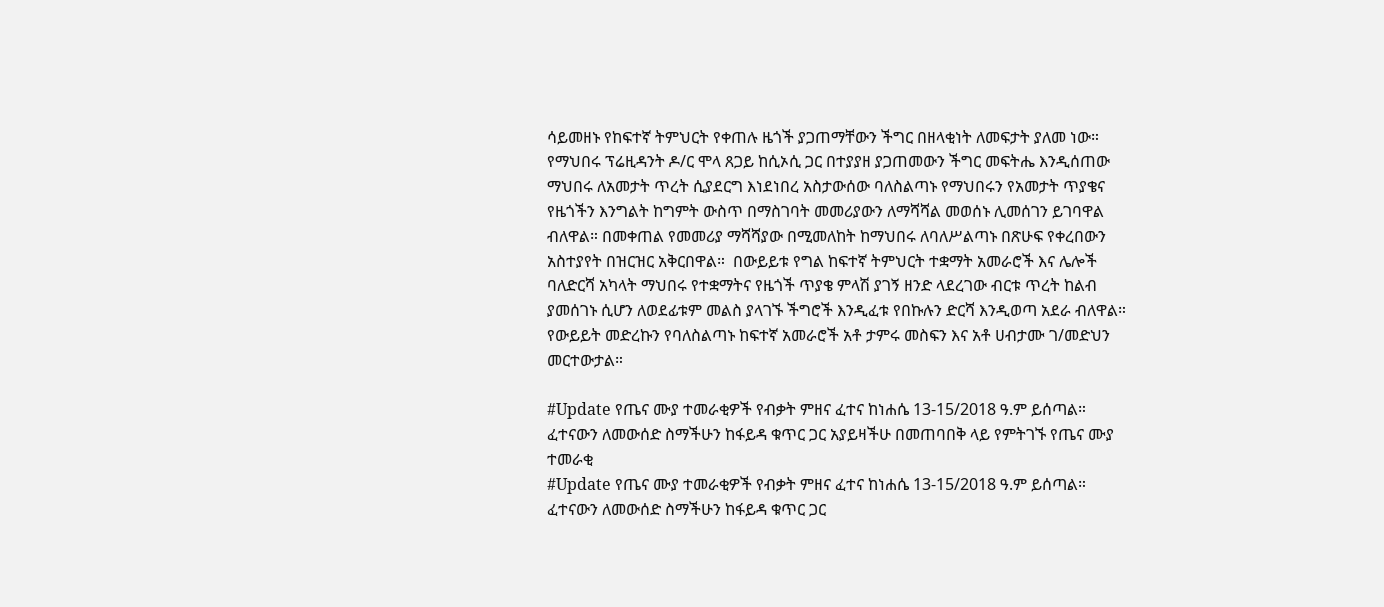ሳይመዘኑ የከፍተኛ ትምህርት የቀጠሉ ዜጎች ያጋጠማቸውን ችግር በዘላቂነት ለመፍታት ያለመ ነው። የማህበሩ ፕሬዚዳንት ዶ/ር ሞላ ጸጋይ ከሲኦሲ ጋር በተያያዘ ያጋጠመውን ችግር መፍትሔ እንዲሰጠው ማህበሩ ለአመታት ጥረት ሲያደርግ እነደነበረ አስታውሰው ባለስልጣኑ የማህበሩን የአመታት ጥያቄና የዜጎችን እንግልት ከግምት ውስጥ በማስገባት መመሪያውን ለማሻሻል መወሰኑ ሊመሰገን ይገባዋል ብለዋል። በመቀጠል የመመሪያ ማሻሻያው በሚመለከት ከማህበሩ ለባለሥልጣኑ በጽሁፍ የቀረበውን አስተያየት በዝርዝር አቅርበዋል።  በውይይቱ የግል ከፍተኛ ትምህርት ተቋማት አመራሮች እና ሌሎች ባለድርሻ አካላት ማህበሩ የተቋማትና የዜጎች ጥያቄ ምላሽ ያገኝ ዘንድ ላደረገው ብርቱ ጥረት ከልብ ያመሰገኑ ሲሆን ለወደፊቱም መልስ ያላገኙ ችግሮች እንዲፈቱ የበኩሉን ድርሻ እንዲወጣ አደራ ብለዋል። የውይይት መድረኩን የባለስልጣኑ ከፍተኛ አመራሮች አቶ ታምሩ መስፍን እና አቶ ሀብታሙ ገ/መድህን መርተውታል።

#Update የጤና ሙያ ተመራቂዎች የብቃት ምዘና ፈተና ከነሐሴ 13-15/2018 ዓ.ም ይሰጣል። ፈተናውን ለመውሰድ ስማችሁን ከፋይዳ ቁጥር ጋር አያይዛችሁ በመጠባበቅ ላይ የምትገኙ የጤና ሙያ ተመራቂ
#Update የጤና ሙያ ተመራቂዎች የብቃት ምዘና ፈተና ከነሐሴ 13-15/2018 ዓ.ም ይሰጣል። ፈተናውን ለመውሰድ ስማችሁን ከፋይዳ ቁጥር ጋር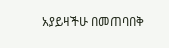አያይዛችሁ በመጠባበቅ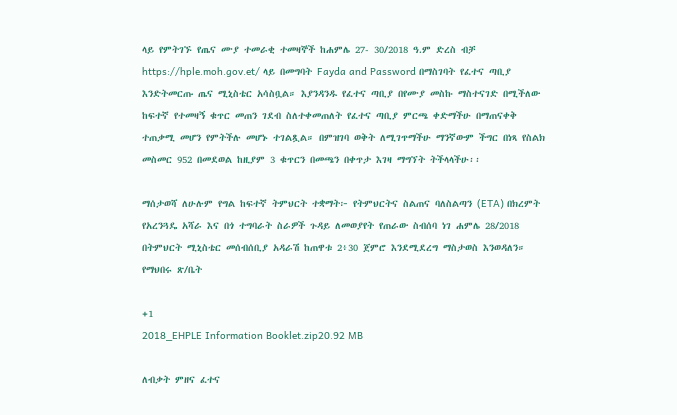ላይ የምትገኙ የጤና ሙያ ተመራቂ ተመዛኞች ከሐምሌ 27- 30/2018 ዓ.ም ድረስ ብቻ https://hple.moh.gov.et/ ላይ በመግባት Fayda and Password በማስገባት የፈተና ጣቢያ እንድትመርጡ ጤና ሚኒስቴር አሳስቧል። እያንዳንዱ የፈተና ጣቢያ በየሙያ መስኩ ማስተናገድ በሚችለው ከፍተኛ የተመዛኝ ቁጥር መጠን ገደብ ስለተቀመጠለት የፈተና ጣቢያ ምርጫ ቀድማችሁ በማጠናቀቅ ተጠቃሚ መሆን የምትችሉ መሆኑ ተገልጿል። በምዝገባ ወቅት ለሚገጥማችሁ ማንኛውም ችግር በነጻ የስልክ መስመር 952 በመደወል ከዚያም 3 ቁጥርን በመጫን በቀጥታ እገዛ ማግኘት ትችላላችሁ፡፡

ማሰታወሻ ለሁሉም የግል ከፍተኛ ትምህርት ተቋማት፦ የትምህርትና ስልጠና ባለስልጣን (ETA) በክረምት የአረንጓዴ አሻራ እና በጎ ተግባራት ስራዎች ጉዳይ ለመወያየት የጠራው ስብሰባ ነገ ሐምሌ 28/2018 በትምህርት ሚኒስቴር መሰብሰቢያ አዳራሽ ከጠዋቱ 2፥30 ጀምሮ እንደሚደረግ ማስታወስ እንወዳለን። የማህበሩ ጽ/ቤት

+1
2018_EHPLE Information Booklet.zip20.92 MB

ለብቃት ምዘና ፈተና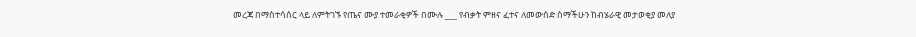መረጃ በማስተሳሰር ላይ ለምትገኙ የጤና ሙያ ተመራቂዎች በሙሉ ___ የብቃት ምዘና ፈተና ለመውሰድ ስማችሁን ከብሄራዊ መታወቂያ መለያ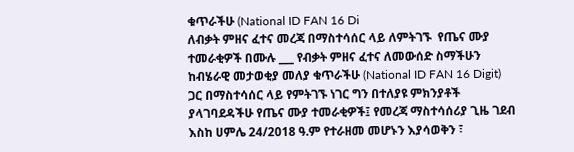ቁጥራችሁ (National ID FAN 16 Di
ለብቃት ምዘና ፈተና መረጃ በማስተሳሰር ላይ ለምትገኙ  የጤና ሙያ ተመራቂዎች በሙሉ ___ የብቃት ምዘና ፈተና ለመውሰድ ስማችሁን ከብሄራዊ መታወቂያ መለያ ቁጥራችሁ (National ID FAN 16 Digit) ጋር በማስተሳሰር ላይ የምትገኙ ነገር ግን በተለያዩ ምክንያቶች ያላገባደዳችሁ የጤና ሙያ ተመራቂዎች፤ የመረጃ ማስተሳሰሪያ ጊዜ ገደብ እስከ ሀምሌ 24/2018 ዓ.ም የተራዘመ መሆኑን እያሳወቅን ፣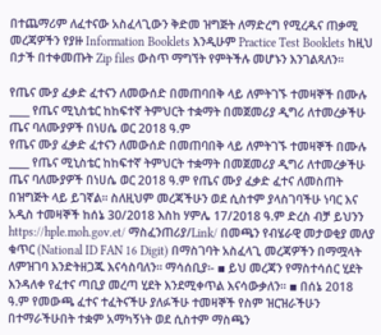በተጨማሪም ለፈተናው አስፈላጊውን ቅድመ ዝግጅት ለማድረግ የሚረዱና ጠቃሚ መረጃዎችን የያዙ Information Booklets እንዲሁም Practice Test Booklets ከዚህ በታች በተቀመጡት Zip files ውስጥ ማግኘት የምትችሉ መሆኑን እንገልጻለን፡፡

የጤና ሙያ ፈቃድ ፈተናን ለመውሰድ በመጠባበቅ ላይ ለምትገኙ ተመዛኞች በሙሉ ____ የጤና ሚኒስቴር ከከፍተኛ ትምህርት ተቋማት በመጀመሪያ ዲግሪ ለተመረቃችሁ ጤና ባለሙያዎች በነሀሴ ወር 2018 ዓ.ም
የጤና ሙያ ፈቃድ ፈተናን ለመውሰድ በመጠባበቅ ላይ ለምትገኙ ተመዛኞች በሙሉ ____ የጤና ሚኒስቴር ከከፍተኛ ትምህርት ተቋማት በመጀመሪያ ዲግሪ ለተመረቃችሁ ጤና ባለሙያዎች በነሀሴ ወር 2018 ዓ.ም የጤና ሙያ ፈቃድ ፈተና ለመስጠት በዝግጅት ላይ ይገኛል፡፡ ስለዚህም መረጃችሁን ወደ ሲስተም ያላስገባችሁ ነባር እና አዲስ ተመዛኞች ከሰኔ 30/2018 እስከ ሃምሌ 17/2018 ዓ.ም ድረስ ብቻ ይህንን https://hple.moh.gov.et/ ማስፈንጠሪያ/Link/ በመጫን የብሄራዊ መታወቂያ መለያ ቁጥር (National ID FAN 16 Digit) በማስገባት አስፈላጊ መረጃዎችን በማሟላት ለምዝገባ እንድትዘጋጁ እናሳስባለን፡፡ ማሳሰቢያ፡- ▪ ይህ መረጃን የማስተሳሰር ሂደት እንዳለቀ የፈተና ጣቢያ መረጣ ሂደት እንደሚቀጥል እናሳውቃለን፡፡ ▪ በሰኔ 2018 ዓ.ም የመውጫ ፈተና ተፈትናችሁ ያለፉችሁ ተመዛኞች የስም ዝርዝራችሁን በተማራችሁበት ተቋም አማካኝነት ወደ ሲስተም ማስጫን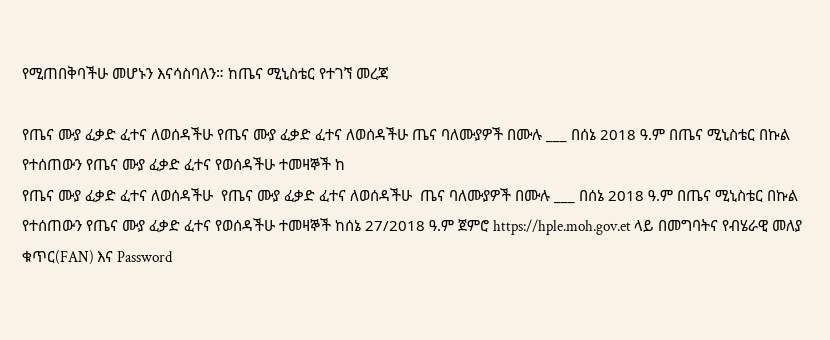የሚጠበቅባችሁ መሆኑን እናሳስባለን። ከጤና ሚኒስቴር የተገኘ መረጃ

የጤና ሙያ ፈቃድ ፈተና ለወሰዳችሁ የጤና ሙያ ፈቃድ ፈተና ለወሰዳችሁ ጤና ባለሙያዎች በሙሉ ___ በሰኔ 2018 ዓ.ም በጤና ሚኒስቴር በኩል የተሰጠውን የጤና ሙያ ፈቃድ ፈተና የወሰዳችሁ ተመዛኞች ከ
የጤና ሙያ ፈቃድ ፈተና ለወሰዳችሁ  የጤና ሙያ ፈቃድ ፈተና ለወሰዳችሁ  ጤና ባለሙያዎች በሙሉ ___ በሰኔ 2018 ዓ.ም በጤና ሚኒስቴር በኩል የተሰጠውን የጤና ሙያ ፈቃድ ፈተና የወሰዳችሁ ተመዛኞች ከሰኔ 27/2018 ዓ.ም ጀምሮ https://hple.moh.gov.et ላይ በመግባትና የብሄራዊ መለያ ቁጥር(FAN) እና Password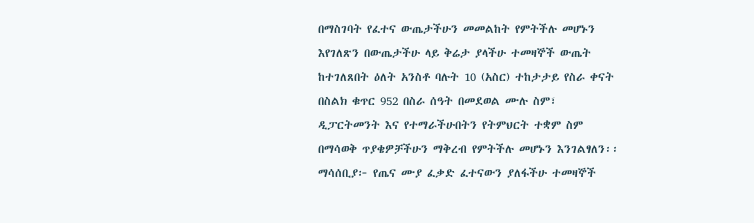በማስገባት የፈተና ውጤታችሁን መመልከት የምትችሉ መሆኑን እየገለጽን በውጤታችሁ ላይ ቅሬታ ያላችሁ ተመዛኞች ውጤት ከተገለጸበት ዕለት አንስቶ ባሉት 10 (አስር) ተከታታይ የስራ ቀናት በስልክ ቁጥር 952 በስራ ሰዓት በመደወል ሙሉ ስም፣ ዲፓርትመንት እና የተማራችሁበትን የትምህርት ተቋም ስም በማሳወቅ ጥያቄዎቻችሁን ማቅረብ የምትችሉ መሆኑን እንገልፃለን፡፡ ማሳሰቢያ፦ የጤና ሙያ ፈቃድ ፈተናውን ያለፋችሁ ተመዛኞች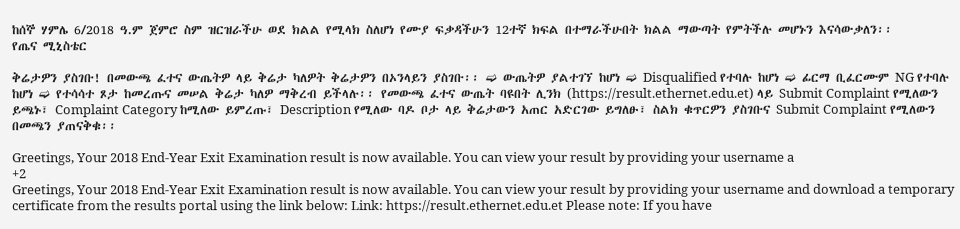ከሰኞ ሃምሌ 6/2018 ዓ.ም ጀምሮ ስም ዝርዝራችሁ ወደ ክልል የሚላክ ስለሆነ የሙያ ፍቃዳችሁን 12ተኛ ክፍል በተማራችሁበት ክልል ማውጣት የምትችሉ መሆኑን እናሳውቃለን፡፡             የጤና ሚኒስቴር

ቅሬታዎን ያስገቡ! በመውጫ ፈተና ውጤትዎ ላይ ቅሬታ ካለዎት ቅሬታዎን በኦንላይን ያስገቡ፡፡ ➫ ውጤትዎ ያልተገኘ ከሆነ ➫ Disqualified የተባሉ ከሆነ ➫ ፊርማ ቢፈርሙም NG የተባሉ ከሆነ ➫ የተሳሳተ ጾታ ከመረጡና መሠል ቅሬታ ካለዎ ማቅረብ ይችላሉ፡፡ የመውጫ ፈተና ውጤት ባዩበት ሊንክ (https://result.ethernet.edu.et) ላይ Submit Complaint የሚለውን ይጫኑ፣ Complaint Category ከሚለው ይምረጡ፣ Description የሚለው ባዶ ቦታ ላይ ቅሬታውን አጠር አድርገው ይግለፁ፣ ስልክ ቁጥርዎን ያስገቡና Submit Complaint የሚለውን በመጫን ያጠናቅቁ፡፡

Greetings, Your 2018 End-Year Exit Examination result is now available. You can view your result by providing your username a
+2
Greetings, Your 2018 End-Year Exit Examination result is now available. You can view your result by providing your username and download a temporary certificate from the results portal using the link below: Link: https://result.ethernet.edu.et Please note: If you have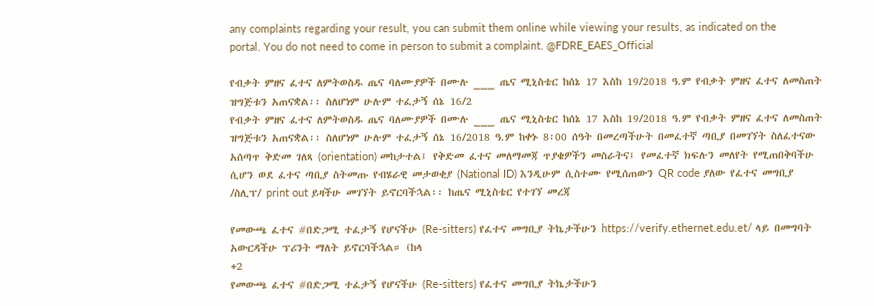any complaints regarding your result, you can submit them online while viewing your results, as indicated on the portal. You do not need to come in person to submit a complaint. @FDRE_EAES_Official

የብቃት ምዘና ፈተና ለምትወስዱ ጤና ባለሙያዎች በሙሉ ___ ጤና ሚኒስቴር ከሰኔ 17 እስከ 19/2018 ዓ.ም የብቃት ምዘና ፈተና ለመስጠት ዝግጅቱን አጠናቋል፡፡ ስለሆነም ሁሉም ተፈታኝ ሰኔ 16/2
የብቃት ምዘና ፈተና ለምትወስዱ ጤና ባለሙያዎች በሙሉ ___ ጤና ሚኒስቴር ከሰኔ 17 እስከ 19/2018 ዓ.ም የብቃት ምዘና ፈተና ለመስጠት ዝግጅቱን አጠናቋል፡፡ ስለሆነም ሁሉም ተፈታኝ ሰኔ 16/2018 ዓ.ም ከቀኑ 8፡00 ሰዓት በመረጣችሁት በመፈተኛ ጣቢያ በመገኘት ስለፈተናው አሰጣጥ ቅድመ ገለጻ (orientation) መከታተል፤ የቅድመ ፈተና መለማመጃ ጥያቄዎችን መስራትና፤ የመፈተኛ ክፍሉን መለየት የሚጠበቅባችሁ ሲሆን ወደ ፈተና ጣቢያ ስትመጡ የብሄራዊ መታወቂያ (National ID) እንዲሁም ሲስተሙ የሚሰጠውን QR code ያለው የፈተና መግቢያ /ስሊፕ/ print out ይዛችሁ መገኘት ይኖርባችኋል፡፡ ከጤና ሚኒስቴር የተገኘ መረጃ

የመውጫ ፈተና #በድጋሚ ተፈታኝ የሆናችሁ (Re-sitters) የፈተና መግቢያ ትኬታችሁን https://verify.ethernet.edu.et/ ላይ በመግባት አውርዳችሁ ፕሪንት ማለት ይኖርባችኋል። (ከላ
+2
የመውጫ ፈተና #በድጋሚ ተፈታኝ የሆናችሁ (Re-sitters) የፈተና መግቢያ ትኬታችሁን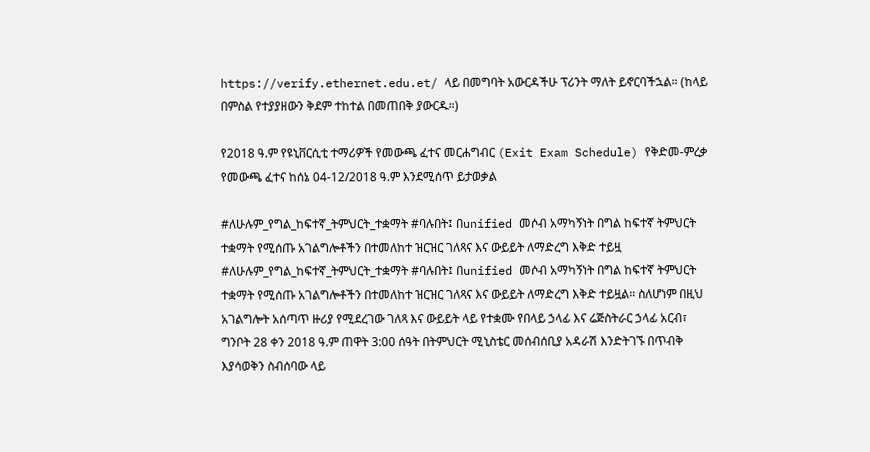https://verify.ethernet.edu.et/ ላይ በመግባት አውርዳችሁ ፕሪንት ማለት ይኖርባችኋል። (ከላይ በምስል የተያያዘውን ቅደም ተከተል በመጠበቅ ያውርዱ።)

የ2018 ዓ.ም የዩኒቨርሲቲ ተማሪዎች የመውጫ ፈተና መርሐግብር (Exit Exam Schedule) የቅድመ-ምረቃ የመውጫ ፈተና ከሰኔ 04-12/2018 ዓ.ም እንደሚሰጥ ይታወቃል

#ለሁሉም_የግል_ከፍተኛ_ትምህርት_ተቋማት #ባሉበት፤ በunified መሶብ አማካኝነት በግል ከፍተኛ ትምህርት ተቋማት የሚሰጡ አገልግሎቶችን በተመለከተ ዝርዝር ገለጻና እና ውይይት ለማድረግ እቅድ ተይዟ
#ለሁሉም_የግል_ከፍተኛ_ትምህርት_ተቋማት #ባሉበት፤ በunified መሶብ አማካኝነት በግል ከፍተኛ ትምህርት ተቋማት የሚሰጡ አገልግሎቶችን በተመለከተ ዝርዝር ገለጻና እና ውይይት ለማድረግ እቅድ ተይዟል። ስለሆነም በዚህ አገልግሎት አሰጣጥ ዙሪያ የሚደረገው ገለጻ እና ውይይት ላይ የተቋሙ የበላይ ኃላፊ እና ሬጅስትራር ኃላፊ አርብ፣ ግንቦት 28 ቀን 2018 ዓ.ም ጠዋት 3:00 ሰዓት በትምህርት ሚኒስቴር መሰብሰቢያ አዳራሽ እንድትገኙ በጥብቅ እያሳወቅን ስብሰባው ላይ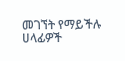መገኘት የማይችሉ ሀላፊዎች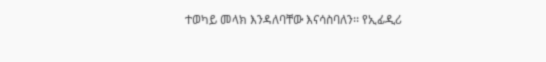ተወካይ መላክ እንዳለባቸው እናሳስባለን፡፡ የኢፊዲሪ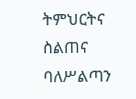ትምህርትና ስልጠና ባለሥልጣን